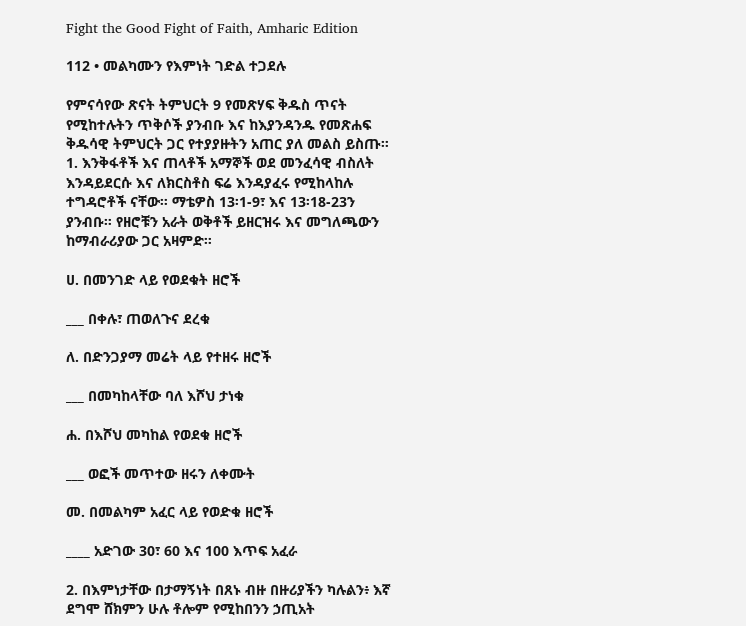Fight the Good Fight of Faith, Amharic Edition

112 • መልካሙን የእምነት ገድል ተጋደሉ

የምናሳየው ጽናት ትምህርት 9 የመጽሃፍ ቅዱስ ጥናት የሚከተሉትን ጥቅሶች ያንብቡ እና ከእያንዳንዱ የመጽሐፍ ቅዱሳዊ ትምህርት ጋር የተያያዙትን አጠር ያለ መልስ ይስጡ። 1. እንቅፋቶች እና ጠላቶች አማኞች ወደ መንፈሳዊ ብስለት እንዳይደርሱ እና ለክርስቶስ ፍሬ እንዳያፈሩ የሚከላከሉ ተግዳሮቶች ናቸው። ማቴዎስ 13፡1-9፣ እና 13፡18-23ን ያንብቡ። የዘሮቹን አራት ወቅቶች ይዘርዝሩ እና መግለጫውን ከማብራሪያው ጋር አዛምድ።

ሀ. በመንገድ ላይ የወደቁት ዘሮች

___ በቀሉ፣ ጠወለጉና ደረቁ

ለ. በድንጋያማ መሬት ላይ የተዘሩ ዘሮች

___ በመካከላቸው ባለ እሾህ ታነቁ

ሐ. በእሾህ መካከል የወደቁ ዘሮች

___ ወፎች መጥተው ዘሩን ለቀሙት

መ. በመልካም አፈር ላይ የወድቁ ዘሮች

____ አድገው 30፣ 60 እና 100 እጥፍ አፈራ

2. በእምነታቸው በታማኝነት በጸኑ ብዙ በዙሪያችን ካሉልን፥ እኛ ደግሞ ሸክምን ሁሉ ቶሎም የሚከበንን ኃጢአት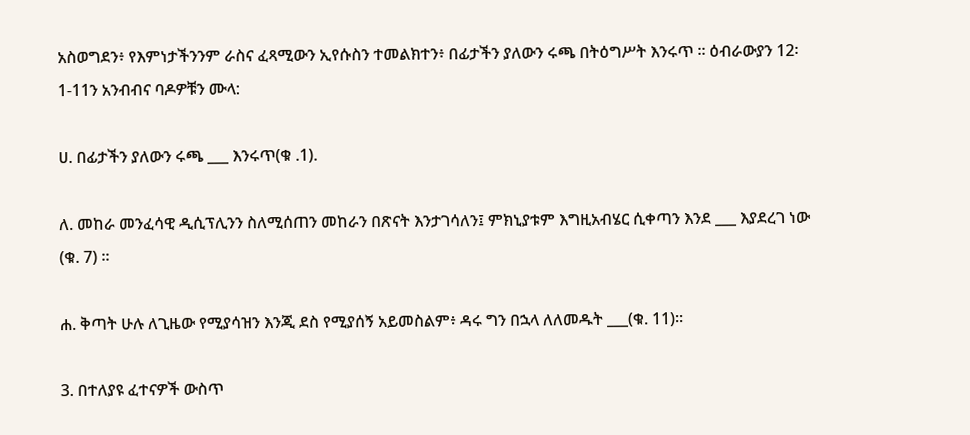አስወግደን፥ የእምነታችንንም ራስና ፈጻሚውን ኢየሱስን ተመልክተን፥ በፊታችን ያለውን ሩጫ በትዕግሥት እንሩጥ ። ዕብራውያን 12፡1-11ን አንብብና ባዶዎቹን ሙላ:

ሀ. በፊታችን ያለውን ሩጫ ___ እንሩጥ(ቁ .1).

ለ. መከራ መንፈሳዊ ዲሲፕሊንን ስለሚሰጠን መከራን በጽናት እንታገሳለን፤ ምክኒያቱም እግዚአብሄር ሲቀጣን እንደ ___ እያደረገ ነው (ቁ. 7) ።

ሐ. ቅጣት ሁሉ ለጊዜው የሚያሳዝን እንጂ ደስ የሚያሰኝ አይመስልም፥ ዳሩ ግን በኋላ ለለመዱት ___(ቁ. 11)።

3. በተለያዩ ፈተናዎች ውስጥ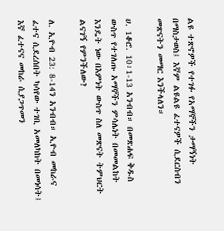ልዩ ተጽኖዎች የተገፉ የአማኞችን ታማኝነት በማስታወስ፤ እኛም ልዩልዩ ፈተናዎች ሲደርስብን መጽናትን መማር እንችላለን።

ሀ. 1ቆሮ. 10፡1-13 አንብብ። በመጽሐፍ ቅዱስ ውስጥ የተገለጡ አማኞችን ምሳሌነት በመመልከት እንዴት ነው በእምነት ውስጥ ስለ መጽናት ትምህርት ልናገኝ የምንችለው?

ለ. ኢዮብ 23: 8-14ን አንብብ። ኢዮብ መከራና ፈተና ሲደረሰበት ካሳየው ተገቢ አመለካከት በመነሳት፤ እኛ ፈተናና መከራ ሲያጋጥመን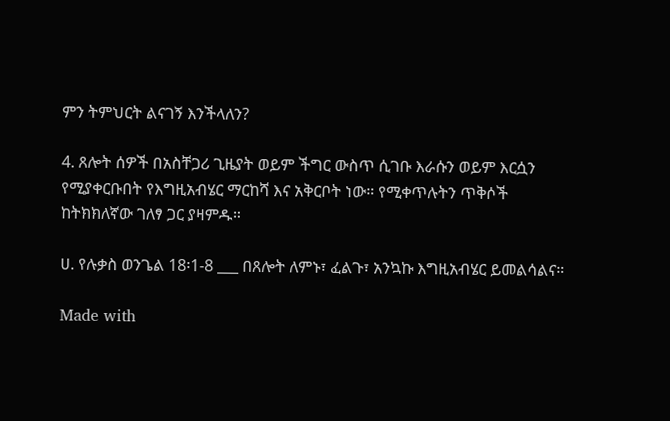ምን ትምህርት ልናገኝ እንችላለን?

4. ጸሎት ሰዎች በአስቸጋሪ ጊዜያት ወይም ችግር ውስጥ ሲገቡ እራሱን ወይም እርሷን የሚያቀርቡበት የእግዚአብሄር ማርከሻ እና አቅርቦት ነው። የሚቀጥሉትን ጥቅሶች ከትክክለኛው ገለፃ ጋር ያዛምዱ።

ሀ. የሉቃስ ወንጌል 18፡1-8 ___ በጸሎት ለምኑ፣ ፈልጉ፣ አንኳኩ እግዚአብሄር ይመልሳልና።

Made with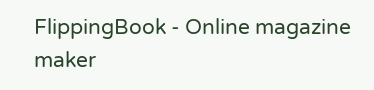FlippingBook - Online magazine maker